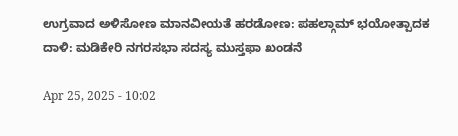ಉಗ್ರವಾದ ಅಳಿಸೋಣ ಮಾನವೀಯತೆ ಹರಡೋಣ: ಪಹಲ್ಗಾಮ್ ಭಯೋತ್ಪಾದಕ ದಾಳಿ: ಮಡಿಕೇರಿ ನಗರಸಭಾ ಸದಸ್ಯ ಮುಸ್ತಫಾ ಖಂಡನೆ

Apr 25, 2025 - 10:02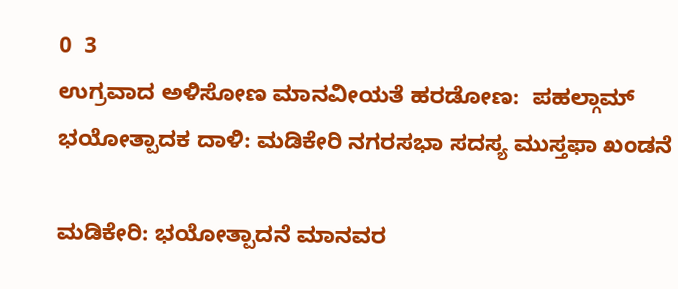0  3
ಉಗ್ರವಾದ ಅಳಿಸೋಣ ಮಾನವೀಯತೆ ಹರಡೋಣ:  ಪಹಲ್ಗಾಮ್ ಭಯೋತ್ಪಾದಕ ದಾಳಿ: ಮಡಿಕೇರಿ ನಗರಸಭಾ ಸದಸ್ಯ ಮುಸ್ತಫಾ ಖಂಡನೆ

ಮಡಿಕೇರಿ: ಭಯೋತ್ಪಾದನೆ ಮಾನವರ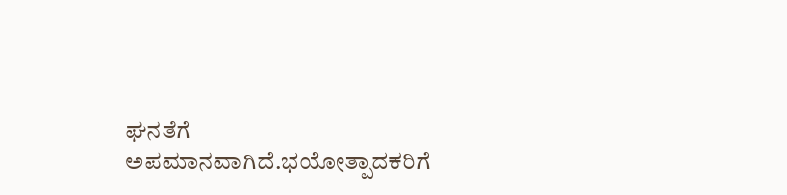ಘನತೆಗೆ ಅಪಮಾನವಾಗಿದೆ.ಭಯೋತ್ಪಾದಕರಿಗೆ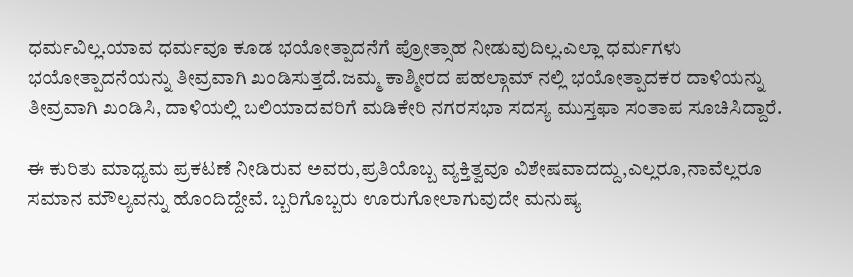ಧರ್ಮವಿಲ್ಲ.ಯಾವ ಧರ್ಮವೂ ಕೂಡ ಭಯೋತ್ಪಾದನೆಗೆ ಪ್ರೋತ್ಸಾಹ ನೀಡುವುದಿಲ್ಲ.ಎಲ್ಲಾ ಧರ್ಮಗಳು ಭಯೋತ್ಪಾದನೆಯನ್ನು ತೀವ್ರವಾಗಿ ಖಂಡಿಸುತ್ತದೆ.ಜಮ್ಮ ಕಾಶ್ಮೀರದ ಪಹಲ್ಗಾಮ್ ನಲ್ಲಿ ಭಯೋತ್ಪಾದಕರ ದಾಳಿಯನ್ನು ತೀವ್ರವಾಗಿ ಖಂಡಿಸಿ, ದಾಳಿಯಲ್ಲಿ ಬಲಿಯಾದವರಿಗೆ ಮಡಿಕೇರಿ ನಗರಸಭಾ ಸದಸ್ಯ ಮುಸ್ತಫಾ ಸಂತಾಪ ಸೂಚಿಸಿದ್ದಾರೆ.

ಈ ಕುರಿತು ಮಾಧ್ಯಮ ಪ್ರಕಟಣೆ ನೀಡಿರುವ ಅವರು,ಪ್ರತಿಯೊಬ್ಬ ವ್ಯಕ್ತಿತ್ವವೂ ವಿಶೇಷವಾದದ್ದು,ಎಲ್ಲರೂ,ನಾವೆಲ್ಲರೂ ಸಮಾನ ಮೌಲ್ಯವನ್ನು ಹೊಂದಿದ್ದೇವೆ. ಬ್ಬರಿಗೊಬ್ಬರು ಊರುಗೋಲಾಗುವುದೇ ಮನುಷ್ಯ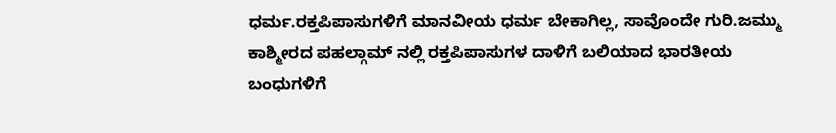ಧರ್ಮ.ರಕ್ತಪಿಪಾಸುಗಳಿಗೆ ಮಾನವೀಯ ಧರ್ಮ ಬೇಕಾಗಿಲ್ಲ, ಸಾವೊಂದೇ‌ ಗುರಿ.ಜಮ್ಮು ಕಾಶ್ಮೀರದ ಪಹಲ್ಗಾಮ್ ನಲ್ಲಿ ರಕ್ತಪಿಪಾಸುಗಳ ದಾಳಿಗೆ ಬಲಿಯಾದ ಭಾರತೀಯ ಬಂಧುಗಳಿಗೆ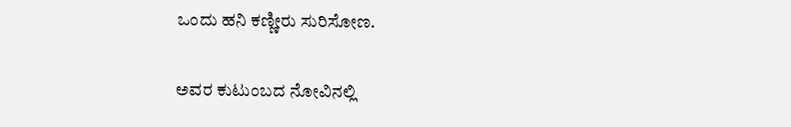ಒಂದು ಹನಿ ಕಣ್ಣೀರು ಸುರಿಸೋಣ.

ಅವರ ಕುಟುಂಬದ ನೋವಿನಲ್ಲಿ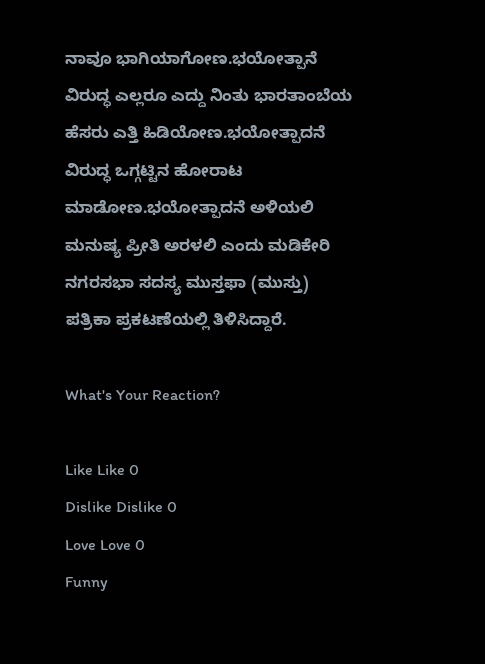ನಾವೂ ಭಾಗಿಯಾಗೋಣ.ಭಯೋತ್ಪಾನೆ ವಿರುದ್ಧ ಎಲ್ಲರೂ ಎದ್ದು ನಿಂತು ಭಾರತಾಂಬೆಯ ಹೆಸರು ಎತ್ತಿ ಹಿಡಿಯೋಣ.ಭಯೋತ್ಪಾದನೆ ವಿರುದ್ಧ ಒಗ್ಗಟ್ಟಿನ ಹೋರಾಟ ಮಾಡೋಣ.ಭಯೋತ್ಪಾದನೆ ಅಳಿಯಲಿ ಮನುಷ್ಯ ಪ್ರೀತಿ ಅರಳಲಿ ಎಂದು ಮಡಿಕೇರಿ ನಗರಸಭಾ ಸದಸ್ಯ ಮುಸ್ತಫಾ (ಮುಸ್ತು) ಪತ್ರಿಕಾ ಪ್ರಕಟಣೆಯಲ್ಲಿ ತಿಳಿಸಿದ್ದಾರೆ.

What's Your Reaction?

Like Like 0
Dislike Dislike 0
Love Love 0
Funny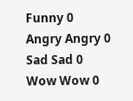Funny 0
Angry Angry 0
Sad Sad 0
Wow Wow 0